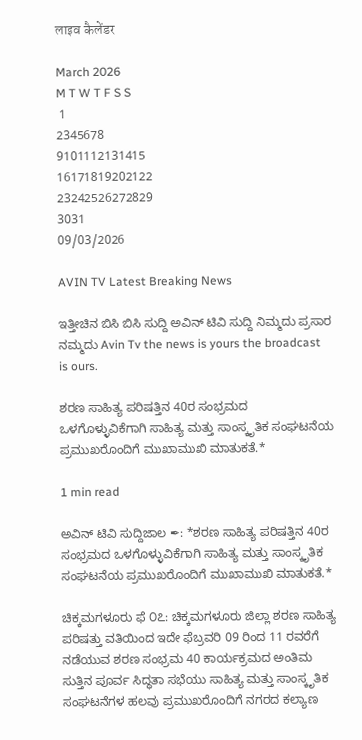लाइव कैलेंडर

March 2026
M T W T F S S
 1
2345678
9101112131415
16171819202122
23242526272829
3031
09/03/2026

AVIN TV Latest Breaking News

ಇತ್ತೀಚಿನ ಬಿಸಿ ಬಿಸಿ ಸುದ್ದಿ ಅವಿನ್ ಟಿವಿ ಸುದ್ದಿ ನಿಮ್ಮದು ಪ್ರಸಾರ ನಮ್ಮದು Avin Tv the news is yours the broadcast is ours.

ಶರಣ ಸಾಹಿತ್ಯ ಪರಿಷತ್ತಿನ 40ರ ಸಂಭ್ರಮದ ಒಳಗೊಳ್ಳುವಿಕೆಗಾಗಿ ಸಾಹಿತ್ಯ ಮತ್ತು ಸಾಂಸ್ಕೃತಿಕ ಸಂಘಟನೆಯ ಪ್ರಮುಖರೊಂದಿಗೆ ಮುಖಾಮುಖಿ ಮಾತುಕತೆ.*

1 min read

ಅವಿನ್ ಟಿವಿ ಸುದ್ದಿಜಾಲ ✒: *ಶರಣ ಸಾಹಿತ್ಯ ಪರಿಷತ್ತಿನ 40ರ ಸಂಭ್ರಮದ ಒಳಗೊಳ್ಳುವಿಕೆಗಾಗಿ ಸಾಹಿತ್ಯ ಮತ್ತು ಸಾಂಸ್ಕೃತಿಕ ಸಂಘಟನೆಯ ಪ್ರಮುಖರೊಂದಿಗೆ ಮುಖಾಮುಖಿ ಮಾತುಕತೆ.*

ಚಿಕ್ಕಮಗಳೂರು ಫೆ ೦೭: ಚಿಕ್ಕಮಗಳೂರು ಜಿಲ್ಲಾ ಶರಣ ಸಾಹಿತ್ಯ ಪರಿಷತ್ತು ವತಿಯಿಂದ ಇದೇ ಫೆಬ್ರವರಿ 09 ರಿಂದ 11 ರವರೆಗೆ ನಡೆಯುವ ಶರಣ ಸಂಭ್ರಮ 40 ಕಾರ್ಯಕ್ರಮದ ಅಂತಿಮ ಸುತ್ತಿನ ಪೂರ್ವ ಸಿದ್ಧತಾ ಸಭೆಯು ಸಾಹಿತ್ಯ ಮತ್ತು ಸಾಂಸ್ಕೃತಿಕ ಸಂಘಟನೆಗಳ ಹಲವು ಪ್ರಮುಖರೊಂದಿಗೆ ನಗರದ ಕಲ್ಯಾಣ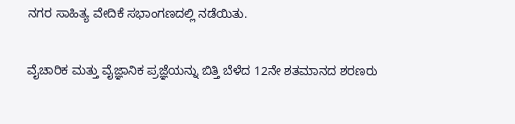ನಗರ ಸಾಹಿತ್ಯ ವೇದಿಕೆ ಸಭಾಂಗಣದಲ್ಲಿ ನಡೆಯಿತು.

ವೈಚಾರಿಕ ಮತ್ತು ವೈಜ್ಞಾನಿಕ ಪ್ರಜ್ಞೆಯನ್ನು ಬಿತ್ತಿ ಬೆಳೆದ 12ನೇ ಶತಮಾನದ ಶರಣರು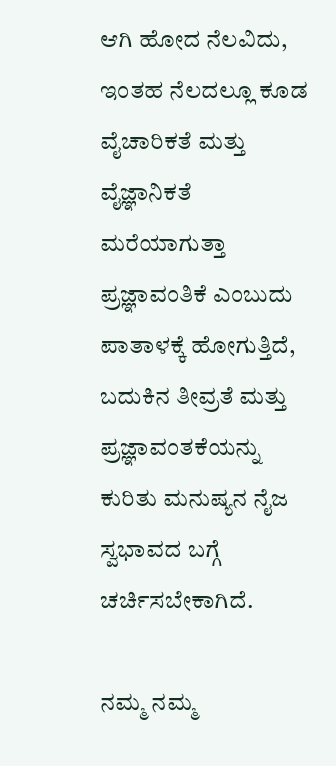ಆಗಿ ಹೋದ ನೆಲವಿದು, ಇಂತಹ ನೆಲದಲ್ಲೂ ಕೂಡ ವೈಚಾರಿಕತೆ ಮತ್ತು ವೈಜ್ಞಾನಿಕತೆ ಮರೆಯಾಗುತ್ತಾ ಪ್ರಜ್ಞಾವಂತಿಕೆ ಎಂಬುದು ಪಾತಾಳಕ್ಕೆ ಹೋಗುತ್ತಿದೆ, ಬದುಕಿನ ತೀವ್ರತೆ ಮತ್ತು ಪ್ರಜ್ಞಾವಂತಕೆಯನ್ನು ಕುರಿತು ಮನುಷ್ಯನ ನೈಜ ಸ್ವಭಾವದ ಬಗ್ಗೆ ಚರ್ಚಿಸಬೇಕಾಗಿದೆ.

ನಮ್ಮ ನಮ್ಮ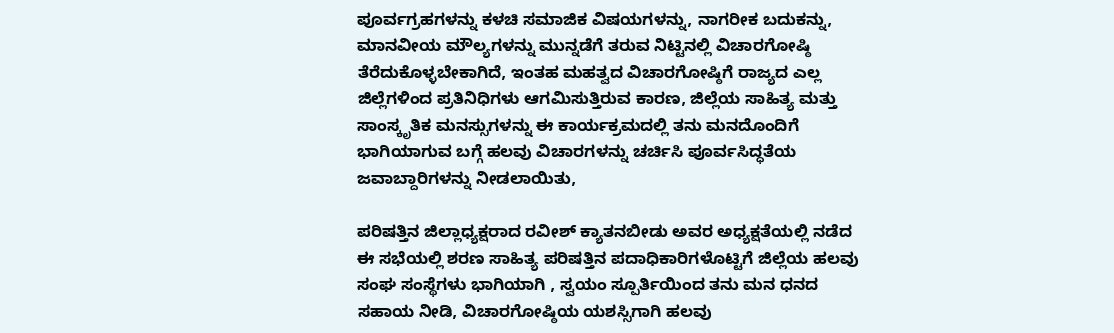ಪೂರ್ವಗ್ರಹಗಳನ್ನು ಕಳಚಿ ಸಮಾಜಿಕ ವಿಷಯಗಳನ್ನು, ನಾಗರೀಕ ಬದುಕನ್ನು, ಮಾನವೀಯ ಮೌಲ್ಯಗಳನ್ನು ಮುನ್ನಡೆಗೆ ತರುವ ನಿಟ್ಟಿನಲ್ಲಿ ವಿಚಾರಗೋಷ್ಠಿ ತೆರೆದುಕೊಳ್ಳಬೇಕಾಗಿದೆ, ಇಂತಹ ಮಹತ್ವದ ವಿಚಾರಗೋಷ್ಠಿಗೆ ರಾಜ್ಯದ ಎಲ್ಲ ಜಿಲ್ಲೆಗಳಿಂದ ಪ್ರತಿನಿಧಿಗಳು ಆಗಮಿಸುತ್ತಿರುವ ಕಾರಣ, ಜಿಲ್ಲೆಯ ಸಾಹಿತ್ಯ ಮತ್ತು ಸಾಂಸ್ಕೃತಿಕ ಮನಸ್ಸುಗಳನ್ನು ಈ ಕಾರ್ಯಕ್ರಮದಲ್ಲಿ ತನು ಮನದೊಂದಿಗೆ ಭಾಗಿಯಾಗುವ ಬಗ್ಗೆ ಹಲವು ವಿಚಾರಗಳನ್ನು ಚರ್ಚಿಸಿ ಪೂರ್ವಸಿದ್ಧತೆಯ ಜವಾಬ್ದಾರಿಗಳನ್ನು ನೀಡಲಾಯಿತು,

ಪರಿಷತ್ತಿನ ಜಿಲ್ಲಾಧ್ಯಕ್ಷರಾದ ರವೀಶ್ ಕ್ಯಾತನಬೀಡು ಅವರ ಅಧ್ಯಕ್ಷತೆಯಲ್ಲಿ ನಡೆದ ಈ ಸಭೆಯಲ್ಲಿ ಶರಣ ಸಾಹಿತ್ಯ ಪರಿಷತ್ತಿನ ಪದಾಧಿಕಾರಿಗಳೊಟ್ಟಿಗೆ ಜಿಲ್ಲೆಯ ಹಲವು ಸಂಘ ಸಂಸ್ಥೆಗಳು ಭಾಗಿಯಾಗಿ , ಸ್ವಯಂ ಸ್ಪೂರ್ತಿಯಿಂದ ತನು ಮನ ಧನದ ಸಹಾಯ ನೀಡಿ, ವಿಚಾರಗೋಷ್ಠಿಯ ಯಶಸ್ಸಿಗಾಗಿ ಹಲವು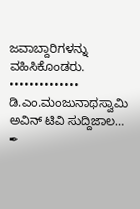ಜವಾಬ್ದಾರಿಗಳನ್ನು ವಹಿಸಿಕೊಂಡರು.
••••••••••••••
ಡಿ.ಎಂ.ಮಂಜುನಾಥಸ್ವಾಮಿ
ಅವಿನ್ ಟಿವಿ ಸುದ್ದಿಜಾಲ… ✒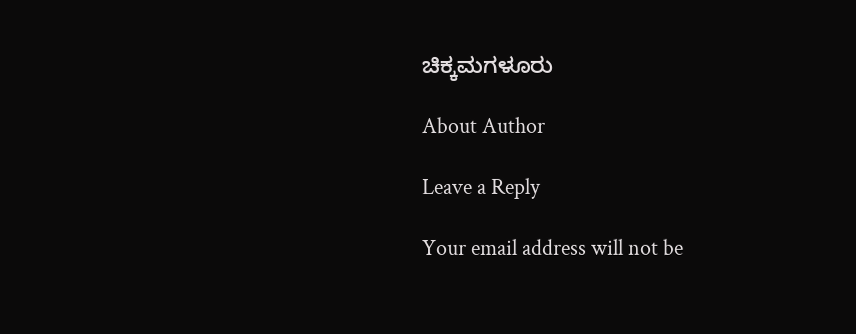ಚಿಕ್ಕಮಗಳೂರು

About Author

Leave a Reply

Your email address will not be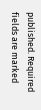published. Required fields are marked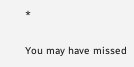*

You may have missed